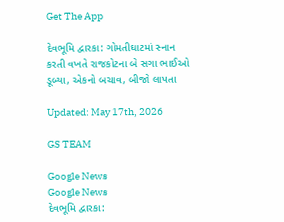Get The App

દેવભૂમિ દ્વારકા: ગોમતીઘાટમાં સ્નાન કરતી વખતે રાજકોટના બે સગા ભાઈઓ ડૂબ્યા, એકનો બચાવ, બીજો લાપતા

Updated: May 17th, 2026

GS TEAM

Google News
Google News
દેવભૂમિ દ્વારકા: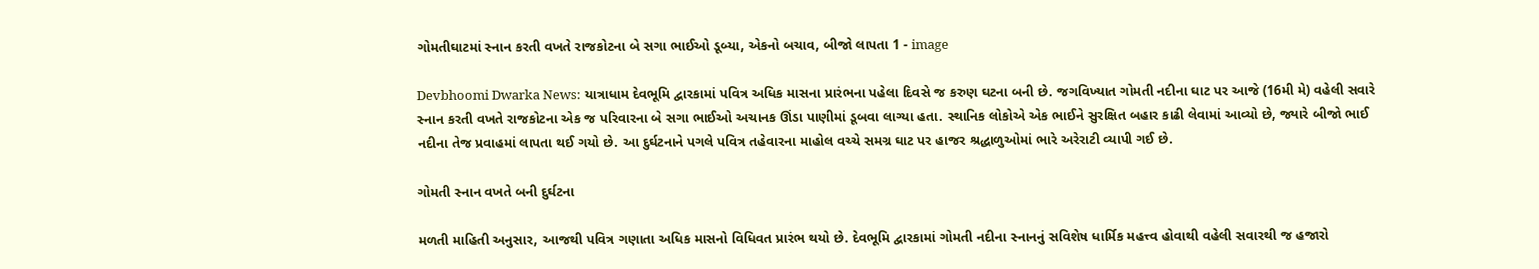ગોમતીઘાટમાં સ્નાન કરતી વખતે રાજકોટના બે સગા ભાઈઓ ડૂબ્યા, એકનો બચાવ, બીજો લાપતા 1 - image

Devbhoomi Dwarka News: યાત્રાધામ દેવભૂમિ દ્વારકામાં પવિત્ર અધિક માસના પ્રારંભના પહેલા દિવસે જ કરુણ ઘટના બની છે. જગવિખ્યાત ગોમતી નદીના ઘાટ પર આજે (16મી મે) વહેલી સવારે સ્નાન કરતી વખતે રાજકોટના એક જ પરિવારના બે સગા ભાઈઓ અચાનક ઊંડા પાણીમાં ડૂબવા લાગ્યા હતા. સ્થાનિક લોકોએ એક ભાઈને સુરક્ષિત બહાર કાઢી લેવામાં આવ્યો છે, જ્યારે બીજો ભાઈ નદીના તેજ પ્રવાહમાં લાપતા થઈ ગયો છે. આ દુર્ઘટનાને પગલે પવિત્ર તહેવારના માહોલ વચ્ચે સમગ્ર ઘાટ પર હાજર શ્રદ્ધાળુઓમાં ભારે અરેરાટી વ્યાપી ગઈ છે.

ગોમતી સ્નાન વખતે બની દુર્ઘટના

મળતી માહિતી અનુસાર, આજથી પવિત્ર ગણાતા અધિક માસનો વિધિવત પ્રારંભ થયો છે. દેવભૂમિ દ્વારકામાં ગોમતી નદીના સ્નાનનું સવિશેષ ધાર્મિક મહત્ત્વ હોવાથી વહેલી સવારથી જ હજારો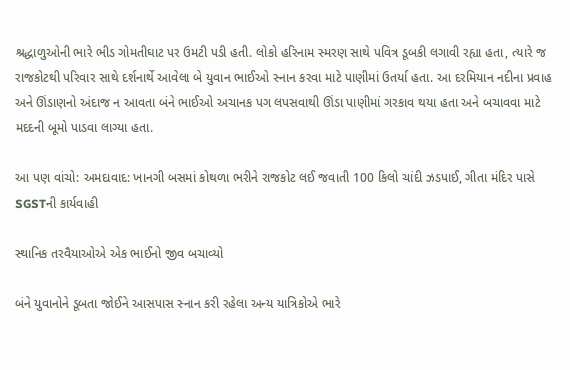શ્રદ્ધાળુઓની ભારે ભીડ ગોમતીઘાટ પર ઉમટી પડી હતી. લોકો હરિનામ સ્મરણ સાથે પવિત્ર ડૂબકી લગાવી રહ્યા હતા, ત્યારે જ રાજકોટથી પરિવાર સાથે દર્શનાર્થે આવેલા બે યુવાન ભાઈઓ સ્નાન કરવા માટે પાણીમાં ઉતર્યા હતા. આ દરમિયાન નદીના પ્રવાહ અને ઊંડાણનો અંદાજ ન આવતા બંને ભાઈઓ અચાનક પગ લપસવાથી ઊંડા પાણીમાં ગરકાવ થયા હતા અને બચાવવા માટે મદદની બૂમો પાડવા લાગ્યા હતા.

આ પણ વાંચો: અમદાવાદ: ખાનગી બસમાં કોથળા ભરીને રાજકોટ લઈ જવાતી 100 કિલો ચાંદી ઝડપાઈ, ગીતા મંદિર પાસે SGSTની કાર્યવાહી

સ્થાનિક તરવૈયાઓએ એક ભાઈનો જીવ બચાવ્યો

બંને યુવાનોને ડૂબતા જોઈને આસપાસ સ્નાન કરી રહેલા અન્ય યાત્રિકોએ ભારે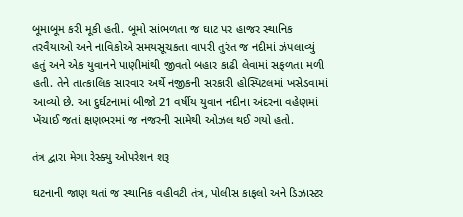બૂમાબૂમ કરી મૂકી હતી. બૂમો સાંભળતા જ ઘાટ પર હાજર સ્થાનિક તરવૈયાઓ અને નાવિકોએ સમયસૂચકતા વાપરી તુરંત જ નદીમાં ઝંપલાવ્યું હતું અને એક યુવાનને પાણીમાંથી જીવતો બહાર કાઢી લેવામાં સફળતા મળી હતી. તેને તાત્કાલિક સારવાર અર્થે નજીકની સરકારી હોસ્પિટલમાં ખસેડવામાં આવ્યો છે. આ દુર્ઘટનામાં બીજો 21 વર્ષીય યુવાન નદીના અંદરના વહેણમાં ખેંચાઈ જતાં ક્ષણભરમાં જ નજરની સામેથી ઓઝલ થઈ ગયો હતો.

તંત્ર દ્વારા મેગા રેસ્ક્યુ ઓપરેશન શરૂ

ઘટનાની જાણ થતાં જ સ્થાનિક વહીવટી તંત્ર, પોલીસ કાફલો અને ડિઝાસ્ટર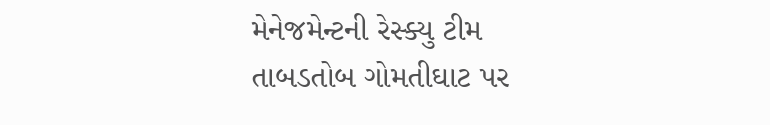મેનેજમેન્ટની રેસ્ક્યુ ટીમ તાબડતોબ ગોમતીઘાટ પર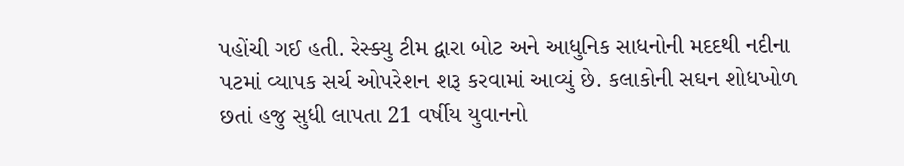પહોંચી ગઈ હતી. રેસ્ક્યુ ટીમ દ્વારા બોટ અને આધુનિક સાધનોની મદદથી નદીના પટમાં વ્યાપક સર્ચ ઓપરેશન શરૂ કરવામાં આવ્યું છે. કલાકોની સઘન શોધખોળ છતાં હજુ સુધી લાપતા 21 વર્ષીય યુવાનનો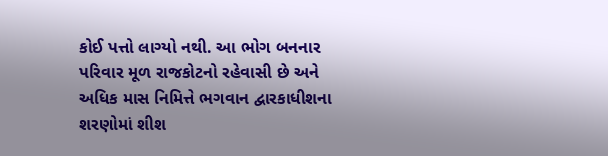કોઈ પત્તો લાગ્યો નથી. આ ભોગ બનનાર પરિવાર મૂળ રાજકોટનો રહેવાસી છે અને અધિક માસ નિમિત્તે ભગવાન દ્વારકાધીશના શરણોમાં શીશ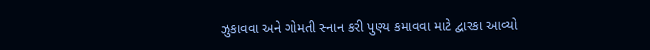ઝુકાવવા અને ગોમતી સ્નાન કરી પુણ્ય કમાવવા માટે દ્વારકા આવ્યો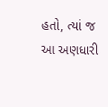હતો, ત્યાં જ આ અણધારી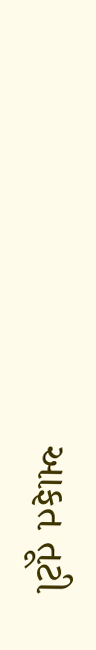આફત તૂટી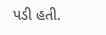પડી હતી.